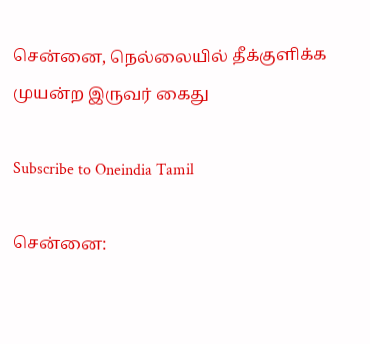சென்னை, நெல்லையில் தீக்குளிக்க முயன்ற இருவர் கைது

Subscribe to Oneindia Tamil

சென்னை: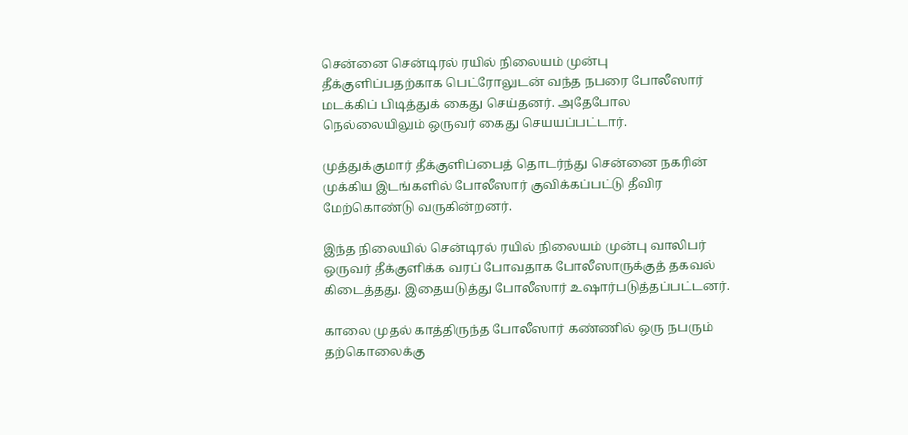சென்னை சென்டிரல் ரயில் நிலையம் முன்பு தீக்குளிப்பதற்காக பெட்ரோலுடன் வந்த நபரை போலீஸார் மடக்கிப் பிடித்துக் கைது செய்தனர். அதேபோல நெல்லையிலும் ஒருவர் கைது செயயப்பட்டார்.

முத்துக்குமார் தீக்குளிப்பைத் தொடர்ந்து சென்னை நகரின் முக்கிய இடங்களில் போலீஸார் குவிக்கப்பட்டு தீவிர மேற்கொண்டு வருகின்றனர்.

இந்த நிலையில் சென்டிரல் ரயில் நிலையம் முன்பு வாலிபர் ஒருவர் தீக்குளிக்க வரப் போவதாக போலீஸாருக்குத் தகவல் கிடைத்தது. இதையடுத்து போலீஸார் உஷார்படுத்தப்பட்டனர்.

காலை முதல் காத்திருந்த போலீஸார் கண்ணில் ஒரு நபரும் தற்கொலைக்கு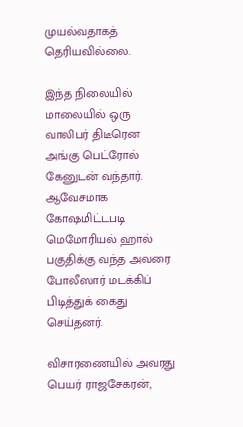முயல்வதாகத் தெரியவில்லை.

இந்த நிலையில் மாலையில் ஒரு வாலிபர் திடீரென அங்கு பெட்ரோல் கேனுடன் வந்தார். ஆவேசமாக கோஷமிட்டபடி மெமோரியல் ஹால் பகுதிக்கு வந்த அவரை போலீஸார் மடக்கிப் பிடித்துக் கைது செய்தனர்.

விசாரணையில் அவரது பெயர் ராஜசேகரன்,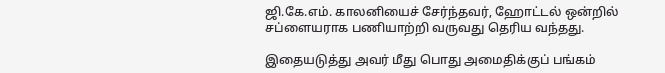ஜி.கே.எம். காலனியைச் சேர்ந்தவர், ஹோட்டல் ஒன்றில் சப்ளையராக பணியாற்றி வருவது தெரிய வந்தது.

இதையடுத்து அவர் மீது பொது அமைதிக்குப் பங்கம்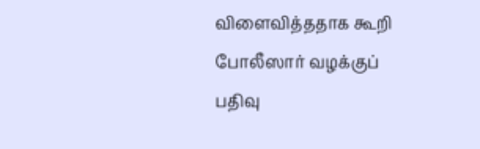விளைவித்ததாக கூறி போலீஸார் வழக்குப் பதிவு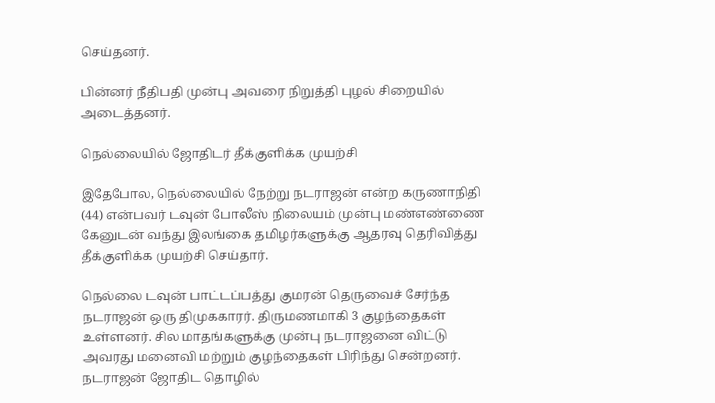செய்தனர்.

பின்னர் நீதிபதி முன்பு அவரை நிறுத்தி புழல் சிறையில் அடைத்தனர்.

நெல்லையில் ஜோதிடர் தீக்குளிக்க முயற்சி

இதேபோல, நெல்லையில் நேற்று நடராஜன் என்ற கருணாநிதி (44) என்பவர் டவுன் போலீஸ் நிலையம் முன்பு மண்எண்ணை கேனுடன் வந்து இலங்கை தமிழர்களுக்கு ஆதரவு தெரிவித்து தீக்குளிக்க முயற்சி செய்தார்.

நெல்லை டவுன் பாட்டப்பத்து குமரன் தெருவைச் சேர்ந்த நடராஜன் ஒரு திமுககாரர். திருமணமாகி 3 குழந்தைகள் உள்ளனர். சில மாதங்களுக்கு முன்பு நடராஜனை விட்டு அவரது மனைவி மற்றும் குழந்தைகள் பிரிந்து சென்றனர். நடராஜன் ஜோதிட தொழில்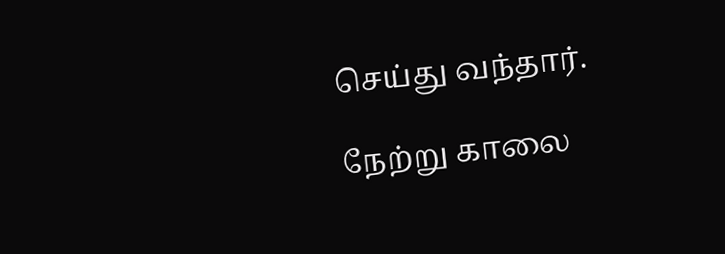செய்து வந்தார்.

நேற்று காலை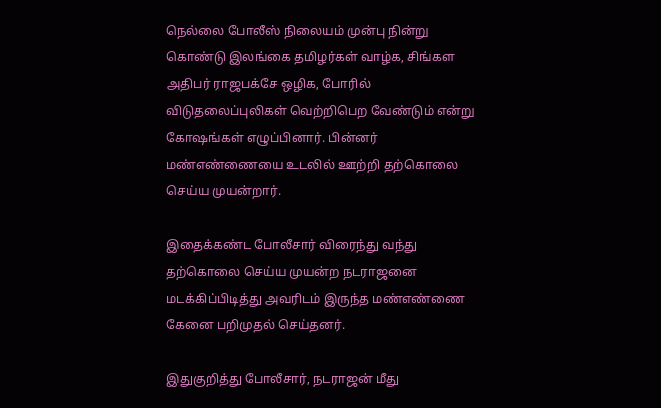நெல்லை போலீஸ் நிலையம் முன்பு நின்று கொண்டு இலங்கை தமிழர்கள் வாழ்க, சிங்கள அதிபர் ராஜபக்சே ஒழிக, போரில் விடுதலைப்புலிகள் வெற்றிபெற வேண்டும் என்று கோஷங்கள் எழுப்பினார். பின்னர் மண்எண்ணையை உடலில் ஊற்றி தற்கொலை செய்ய முயன்றார்.

இதைக்கண்ட போலீசார் விரைந்து வந்து தற்கொலை செய்ய முயன்ற நடராஜனை மடக்கிப்பிடித்து அவரிடம் இருந்த மண்எண்ணை கேனை பறிமுதல் செய்தனர்.

இதுகுறித்து போலீசார், நடராஜன் மீது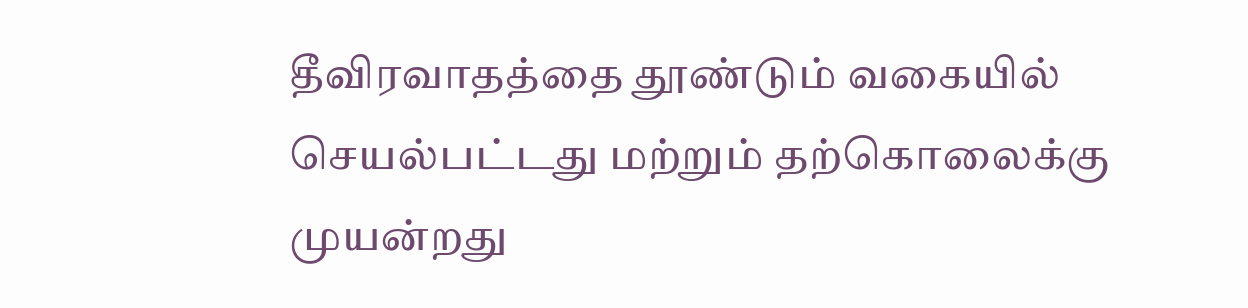தீவிரவாதத்தை தூண்டும் வகையில் செயல்பட்டது மற்றும் தற்கொலைக்கு முயன்றது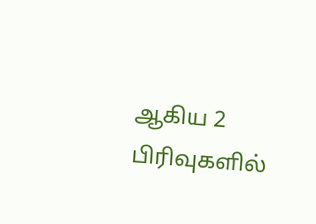ஆகிய 2 பிரிவுகளில்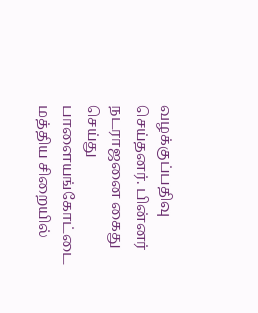வழக்குப்பதிவு செய்தனர். பின்னர் நடராஜனை கைது செய்து பாளையங்கோட்டை மத்திய சிறையில்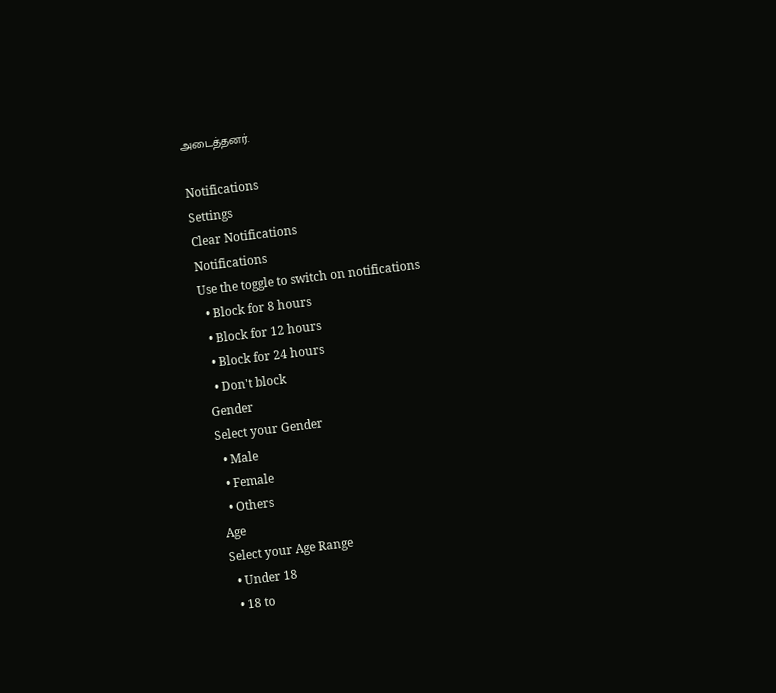அடைத்தனர்.

Notifications
Settings
Clear Notifications
Notifications
Use the toggle to switch on notifications
  • Block for 8 hours
  • Block for 12 hours
  • Block for 24 hours
  • Don't block
Gender
Select your Gender
  • Male
  • Female
  • Others
Age
Select your Age Range
  • Under 18
  • 18 to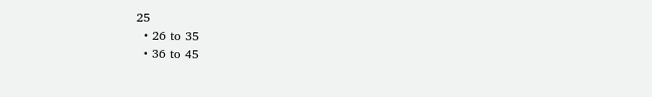25
  • 26 to 35
  • 36 to 45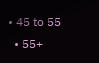• 45 to 55
  • 55+